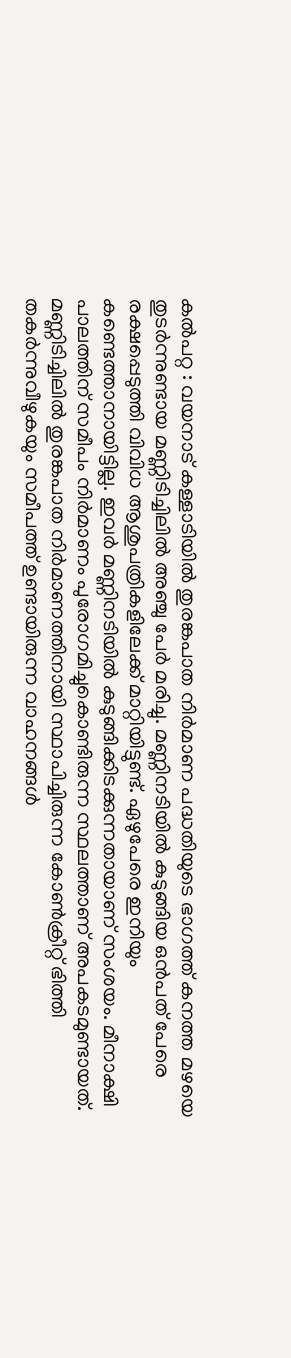കൽപറ്റ : വയനാട് കള്ളാടിയിൽ തുരങ്കപാത നിർമാണ പദ്ധതിയുടെ ഭാഗത്ത് കനത്ത മഴയെ തുടർന്നുണ്ടായ മണ്ണിടിച്ചിലിൽ അഞ്ചു പേർ മരിച്ചു. മണ്ണിനടിയിൽ കുടുങ്ങിയ ഒൻപത് പേരെ രക്ഷപ്പെടുത്തി വിവിധ ആശുപത്രികളിലേക്ക് മാറ്റിയിട്ടുണ്ട്. ഏഴുപേരെ ഇനിയും കണ്ടെത്താനായിട്ടില്ല. ഇവർ മണ്ണിനടിയിൽ കുടുങ്ങിക്കിടക്കുന്നതായാണ് സംശയം. മീനാക്ഷി പാലത്തിന് സമീപം നിർമാണം പുരോഗമിച്ചുകൊണ്ടിരുന്ന സ്ഥലത്താണ് അപകടമുണ്ടായത്. മണ്ണിടിച്ചിലിൽ തുരങ്കപാത നിർമാണത്തിനായി സ്ഥാപിച്ചിരുന്ന കോൺക്രീറ്റ് ഭിത്തി തകർന്നുവീഴുകയും സമീപത്ത് ഉണ്ടായിരുന്ന വാഹനങ്ങൾ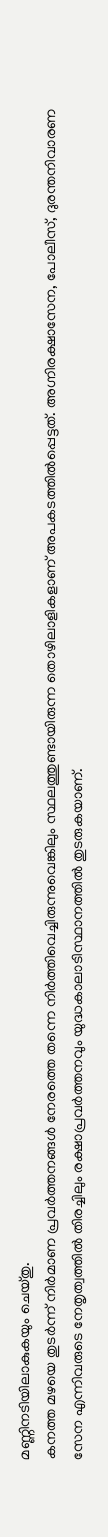മണ്ണിനടിയിലാകുകയും ചെയ്തു.
കനത്ത മഴയെ തുടർന്ന് നിർമാണ പ്രവർത്തനങ്ങൾ നേരത്തെ തന്നെ നിർത്തിവെച്ചിരുന്നുവെങ്കിലും സ്ഥലത്തുണ്ടായിരുന്ന തൊഴിലാളികളാണ് അപകടത്തിൽപ്പെട്ടത്. അഗ്നിരക്ഷാസേന, പോലീസ്, ദുരന്തനിവാരണ സേന എന്നിവരുടെ നേതൃത്വത്തിൽ തിരച്ചിലും രക്ഷാപ്രവർത്തനവും യുദ്ധകാലാടിസ്ഥാനത്തിൽ തുടരുകയാണ്.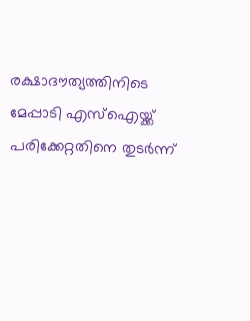രക്ഷാദൗത്യത്തിനിടെ മേപ്പാടി എസ്ഐയ്ക്ക് പരിക്കേറ്റതിനെ തുടർന്ന്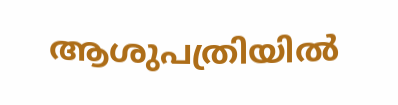ആശുപത്രിയിൽ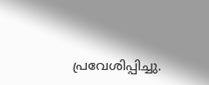പ്രവേശിപ്പിച്ചു.